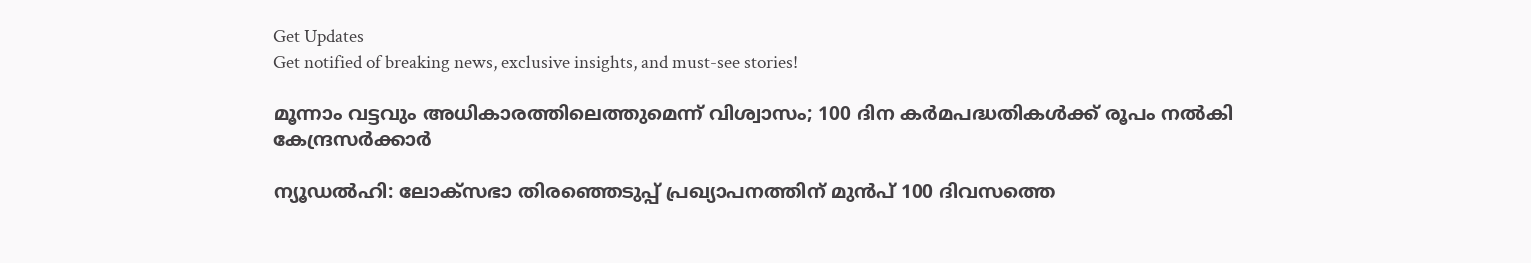Get Updates
Get notified of breaking news, exclusive insights, and must-see stories!

മൂന്നാം വട്ടവും അധികാരത്തിലെത്തുമെന്ന് വിശ്വാസം; 100 ദിന കര്‍മപദ്ധതികള്‍ക്ക് രൂപം നല്‍കി കേന്ദ്രസര്‍ക്കാര്‍

ന്യൂഡല്‍ഹി: ലോക്‌സഭാ തിരഞ്ഞെടുപ്പ് പ്രഖ്യാപനത്തിന് മുന്‍പ് 100 ദിവസത്തെ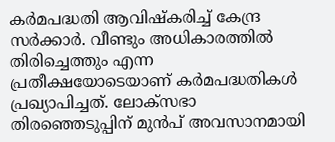കര്‍മപദ്ധതി ആവിഷ്‌കരിച്ച് കേന്ദ്ര സര്‍ക്കാര്‍. വീണ്ടും അധികാരത്തില്‍ തിരിച്ചെത്തും എന്ന പ്രതീക്ഷയോടെയാണ് കര്‍മപദ്ധതികള്‍ പ്രഖ്യാപിച്ചത്. ലോക്‌സഭാ തിരഞ്ഞെടുപ്പിന് മുന്‍പ് അവസാനമായി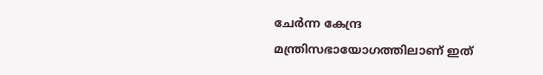ചേര്‍ന്ന കേന്ദ്ര മന്ത്രിസഭായോഗത്തിലാണ് ഇത്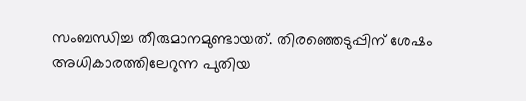സംബന്ധിച്ച തീരുമാനമുണ്ടായത്. തിരഞ്ഞെടുപ്പിന് ശേഷം അധികാരത്തിലേറുന്ന പുതിയ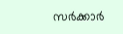സര്‍ക്കാര്‍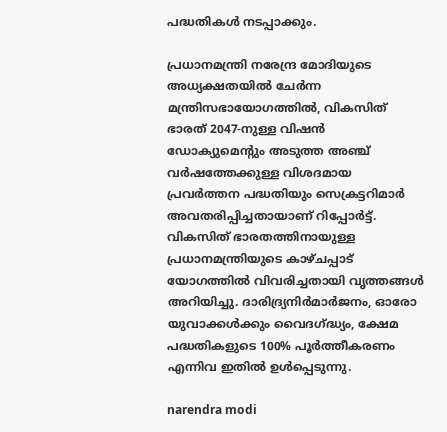പദ്ധതികള്‍ നടപ്പാക്കും.

പ്രധാനമന്ത്രി നരേന്ദ്ര മോദിയുടെ അധ്യക്ഷതയില്‍ ചേര്‍ന്ന മന്ത്രിസഭായോഗത്തില്‍, വികസിത് ഭാരത് 2047-നുള്ള വിഷന്‍ ഡോക്യുമെന്റും അടുത്ത അഞ്ച് വര്‍ഷത്തേക്കുള്ള വിശദമായ പ്രവര്‍ത്തന പദ്ധതിയും സെക്രട്ടറിമാര്‍ അവതരിപ്പിച്ചതായാണ് റിപ്പോര്‍ട്ട്. വികസിത് ഭാരതത്തിനായുള്ള പ്രധാനമന്ത്രിയുടെ കാഴ്ചപ്പാട് യോഗത്തില്‍ വിവരിച്ചതായി വൃത്തങ്ങള്‍ അറിയിച്ചു. ദാരിദ്ര്യനിര്‍മാര്‍ജനം, ഓരോ യുവാക്കള്‍ക്കും വൈദഗ്ദ്ധ്യം, ക്ഷേമ പദ്ധതികളുടെ 100% പൂര്‍ത്തീകരണം എന്നിവ ഇതില്‍ ഉള്‍പ്പെടുന്നു.

narendra modi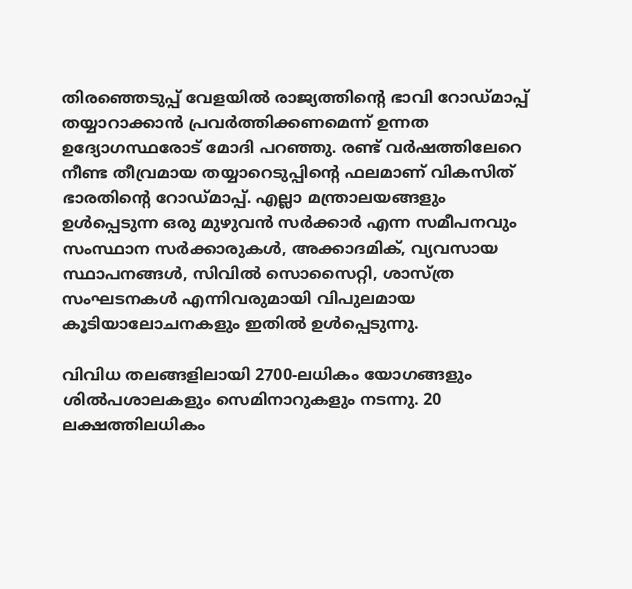തിരഞ്ഞെടുപ്പ് വേളയില്‍ രാജ്യത്തിന്റെ ഭാവി റോഡ്മാപ്പ് തയ്യാറാക്കാന്‍ പ്രവര്‍ത്തിക്കണമെന്ന് ഉന്നത ഉദ്യോഗസ്ഥരോട് മോദി പറഞ്ഞു. രണ്ട് വര്‍ഷത്തിലേറെ നീണ്ട തീവ്രമായ തയ്യാറെടുപ്പിന്റെ ഫലമാണ് വികസിത് ഭാരതിന്റെ റോഡ്മാപ്പ്. എല്ലാ മന്ത്രാലയങ്ങളും ഉള്‍പ്പെടുന്ന ഒരു മുഴുവന്‍ സര്‍ക്കാര്‍ എന്ന സമീപനവും സംസ്ഥാന സര്‍ക്കാരുകള്‍, അക്കാദമിക്, വ്യവസായ സ്ഥാപനങ്ങള്‍, സിവില്‍ സൊസൈറ്റി, ശാസ്ത്ര സംഘടനകള്‍ എന്നിവരുമായി വിപുലമായ കൂടിയാലോചനകളും ഇതില്‍ ഉള്‍പ്പെടുന്നു.

വിവിധ തലങ്ങളിലായി 2700-ലധികം യോഗങ്ങളും ശില്‍പശാലകളും സെമിനാറുകളും നടന്നു. 20 ലക്ഷത്തിലധികം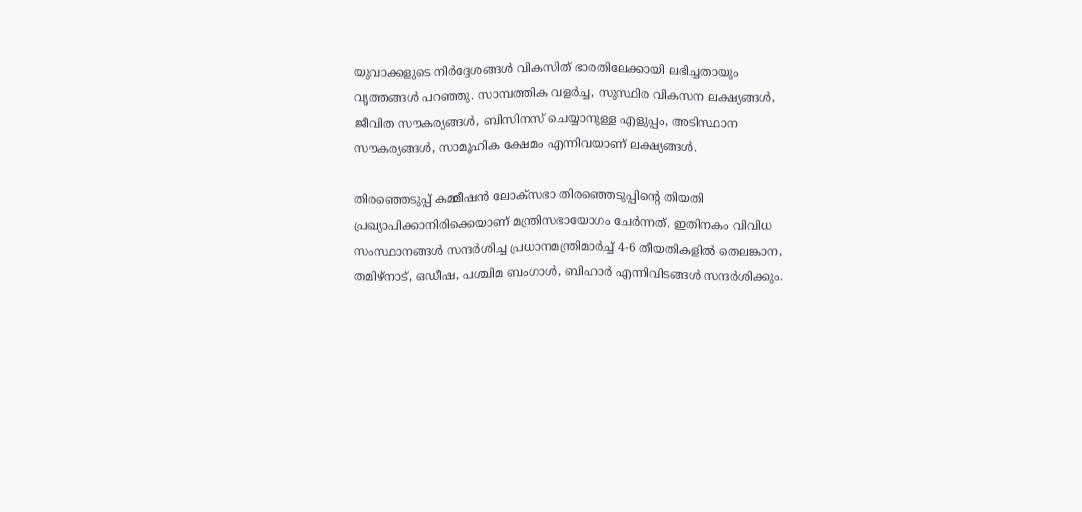യുവാക്കളുടെ നിര്‍ദ്ദേശങ്ങള്‍ വികസിത് ഭാരതിലേക്കായി ലഭിച്ചതായും വൃത്തങ്ങള്‍ പറഞ്ഞു. സാമ്പത്തിക വളര്‍ച്ച, സുസ്ഥിര വികസന ലക്ഷ്യങ്ങള്‍, ജീവിത സൗകര്യങ്ങള്‍, ബിസിനസ് ചെയ്യാനുള്ള എളുപ്പം, അടിസ്ഥാന സൗകര്യങ്ങള്‍, സാമൂഹിക ക്ഷേമം എന്നിവയാണ് ലക്ഷ്യങ്ങള്‍.

തിരഞ്ഞെടുപ്പ് കമ്മീഷന്‍ ലോക്സഭാ തിരഞ്ഞെടുപ്പിന്റെ തിയതി പ്രഖ്യാപിക്കാനിരിക്കെയാണ് മന്ത്രിസഭായോഗം ചേര്‍ന്നത്. ഇതിനകം വിവിധ സംസ്ഥാനങ്ങള്‍ സന്ദര്‍ശിച്ച പ്രധാനമന്ത്രിമാര്‍ച്ച് 4-6 തീയതികളില്‍ തെലങ്കാന, തമിഴ്നാട്, ഒഡീഷ, പശ്ചിമ ബംഗാള്‍, ബിഹാര്‍ എന്നിവിടങ്ങള്‍ സന്ദര്‍ശിക്കും.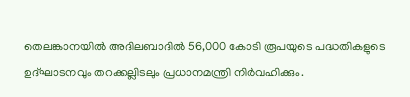തെലങ്കാനയില്‍ അദിലബാദില്‍ 56,000 കോടി രൂപയുടെ പദ്ധതികളുടെ ഉദ്ഘാടനവും തറക്കല്ലിടലും പ്രധാനമന്ത്രി നിര്‍വഹിക്കും.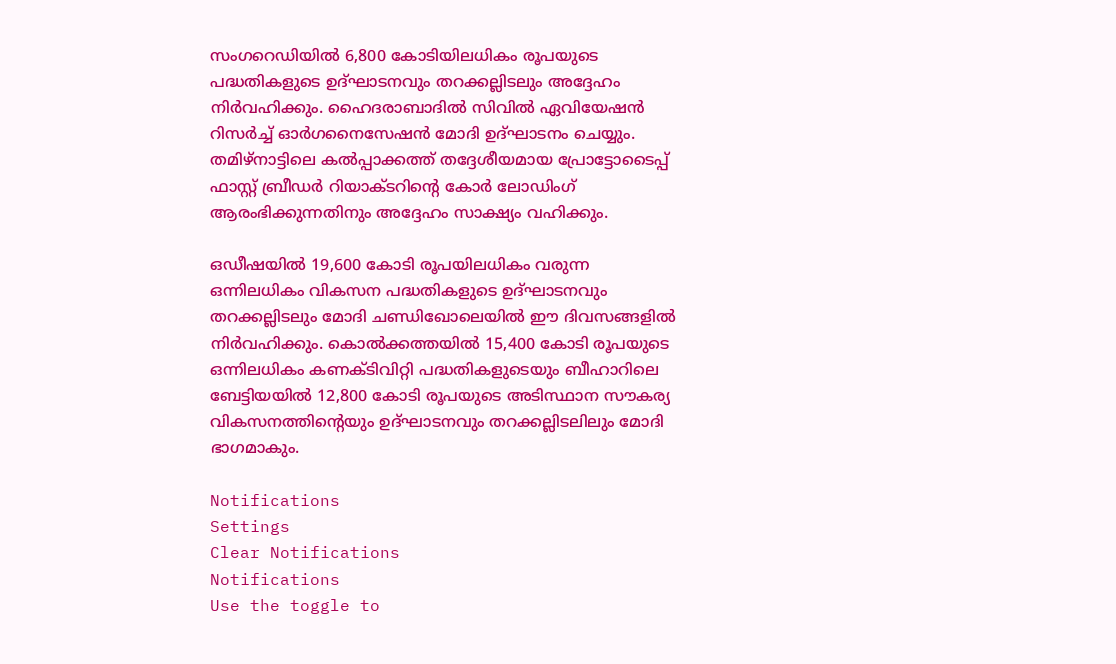സംഗറെഡിയില്‍ 6,800 കോടിയിലധികം രൂപയുടെ പദ്ധതികളുടെ ഉദ്ഘാടനവും തറക്കല്ലിടലും അദ്ദേഹം നിര്‍വഹിക്കും. ഹൈദരാബാദില്‍ സിവില്‍ ഏവിയേഷന്‍ റിസര്‍ച്ച് ഓര്‍ഗനൈസേഷന്‍ മോദി ഉദ്ഘാടനം ചെയ്യും. തമിഴ്നാട്ടിലെ കല്‍പ്പാക്കത്ത് തദ്ദേശീയമായ പ്രോട്ടോടൈപ്പ് ഫാസ്റ്റ് ബ്രീഡര്‍ റിയാക്ടറിന്റെ കോര്‍ ലോഡിംഗ് ആരംഭിക്കുന്നതിനും അദ്ദേഹം സാക്ഷ്യം വഹിക്കും.

ഒഡീഷയില്‍ 19,600 കോടി രൂപയിലധികം വരുന്ന ഒന്നിലധികം വികസന പദ്ധതികളുടെ ഉദ്ഘാടനവും തറക്കല്ലിടലും മോദി ചണ്ഡിഖോലെയില്‍ ഈ ദിവസങ്ങളില്‍ നിര്‍വഹിക്കും. കൊല്‍ക്കത്തയില്‍ 15,400 കോടി രൂപയുടെ ഒന്നിലധികം കണക്ടിവിറ്റി പദ്ധതികളുടെയും ബീഹാറിലെ ബേട്ടിയയില്‍ 12,800 കോടി രൂപയുടെ അടിസ്ഥാന സൗകര്യ വികസനത്തിന്റെയും ഉദ്ഘാടനവും തറക്കല്ലിടലിലും മോദി ഭാഗമാകും.

Notifications
Settings
Clear Notifications
Notifications
Use the toggle to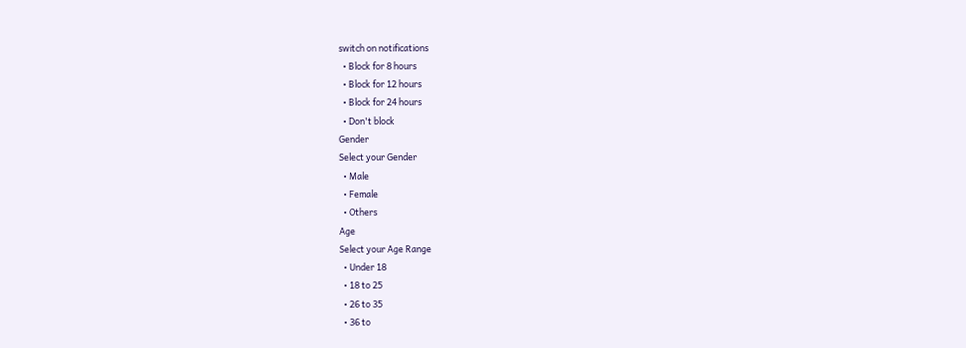switch on notifications
  • Block for 8 hours
  • Block for 12 hours
  • Block for 24 hours
  • Don't block
Gender
Select your Gender
  • Male
  • Female
  • Others
Age
Select your Age Range
  • Under 18
  • 18 to 25
  • 26 to 35
  • 36 to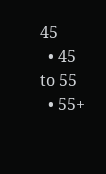45
  • 45 to 55
  • 55+